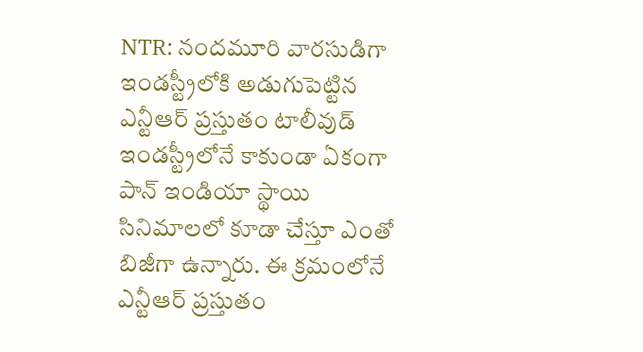NTR: నందమూరి వారసుడిగా ఇండస్ట్రీలోకి అడుగుపెట్టిన ఎన్టీఆర్ ప్రస్తుతం టాలీవుడ్ ఇండస్ట్రీలోనే కాకుండా ఏకంగా పాన్ ఇండియా స్థాయి సినిమాలలో కూడా చేస్తూ ఎంతో బిజీగా ఉన్నారు. ఈ క్రమంలోనే ఎన్టీఆర్ ప్రస్తుతం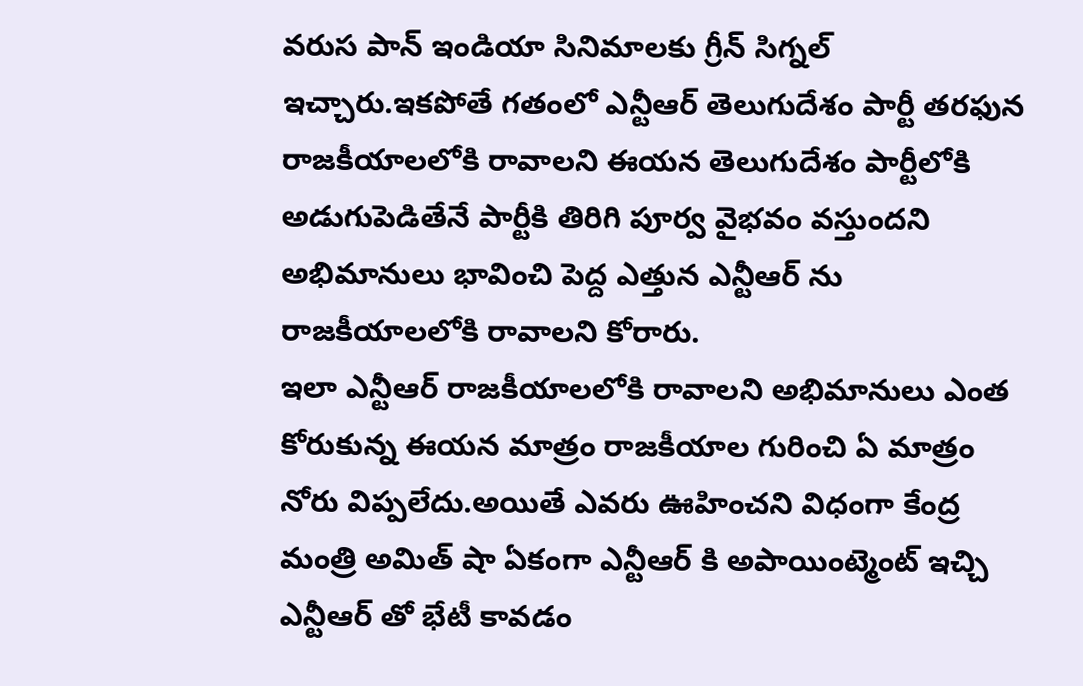వరుస పాన్ ఇండియా సినిమాలకు గ్రీన్ సిగ్నల్ ఇచ్చారు.ఇకపోతే గతంలో ఎన్టీఆర్ తెలుగుదేశం పార్టీ తరఫున రాజకీయాలలోకి రావాలని ఈయన తెలుగుదేశం పార్టీలోకి అడుగుపెడితేనే పార్టీకి తిరిగి పూర్వ వైభవం వస్తుందని అభిమానులు భావించి పెద్ద ఎత్తున ఎన్టీఆర్ ను రాజకీయాలలోకి రావాలని కోరారు.
ఇలా ఎన్టీఆర్ రాజకీయాలలోకి రావాలని అభిమానులు ఎంత కోరుకున్న ఈయన మాత్రం రాజకీయాల గురించి ఏ మాత్రం నోరు విప్పలేదు.అయితే ఎవరు ఊహించని విధంగా కేంద్ర మంత్రి అమిత్ షా ఏకంగా ఎన్టీఆర్ కి అపాయింట్మెంట్ ఇచ్చి ఎన్టీఆర్ తో భేటీ కావడం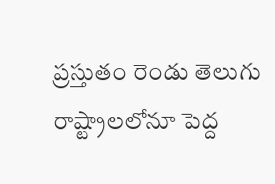ప్రస్తుతం రెండు తెలుగు రాష్ట్రాలలోనూ పెద్ద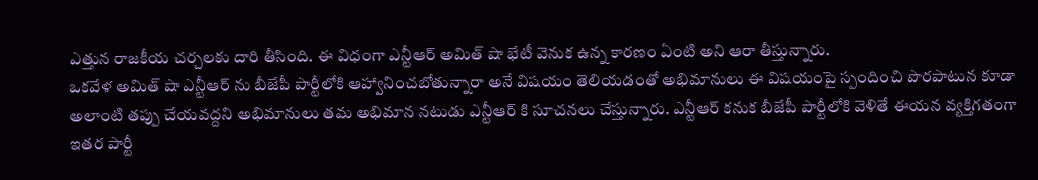ఎత్తున రాజకీయ చర్చలకు దారి తీసింది. ఈ విధంగా ఎన్టీఆర్ అమిత్ షా భేటీ వెనుక ఉన్న కారణం ఏంటి అని ఆరా తీస్తున్నారు.
ఒకవేళ అమిత్ షా ఎన్టీఆర్ ను బీజేపీ పార్టీలోకి ఆహ్వానించబోతున్నారా అనే విషయం తెలియడంతో అభిమానులు ఈ విషయంపై స్పందించి పొరపాటున కూడా అలాంటి తప్పు చేయవద్దని అభిమానులు తమ అభిమాన నటుడు ఎన్టీఆర్ కి సూచనలు చేస్తున్నారు. ఎన్టీఆర్ కనుక బీజేపీ పార్టీలోకి వెళితే ఈయన వ్యక్తిగతంగా ఇతర పార్టీ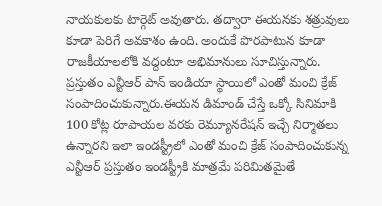నాయకులకు టార్గెట్ అవుతారు. తద్వారా ఈయనకు శత్రువులు కూడా పెరిగే అవకాశం ఉంది. అందుకే పొరపాటున కూడా రాజకీయాలలోకి వద్దంటూ అభిమానులు సూచిస్తున్నారు.
ప్రస్తుతం ఎన్టీఆర్ పాన్ ఇండియా స్థాయిలో ఎంతో మంచి క్రేజ్ సంపాదించుకున్నారు.ఈయన డిమాండ్ చేస్తే ఒక్కో సినిమాకి 100 కోట్ల రూపాయల వరకు రెమ్యూనరేషన్ ఇచ్చే నిర్మాతలు ఉన్నారని ఇలా ఇండస్ట్రీలో ఎంతో మంచి క్రేజ్ సంపాదించుకున్న ఎన్టీఆర్ ప్రస్తుతం ఇండస్ట్రీకి మాత్రమే పరిమితమైతే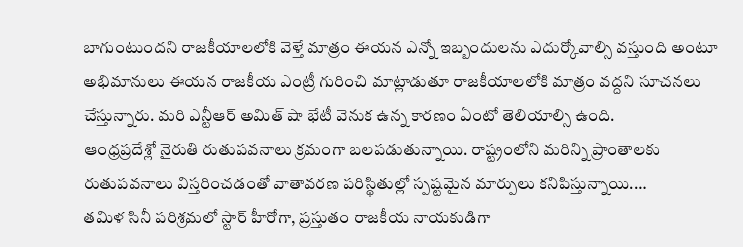బాగుంటుందని రాజకీయాలలోకి వెళ్తే మాత్రం ఈయన ఎన్నో ఇబ్బందులను ఎదుర్కోవాల్సి వస్తుంది అంటూ అభిమానులు ఈయన రాజకీయ ఎంట్రీ గురించి మాట్లాడుతూ రాజకీయాలలోకి మాత్రం వద్దని సూచనలు చేస్తున్నారు. మరి ఎన్టీఆర్ అమిత్ షా భేటీ వెనుక ఉన్న కారణం ఏంటో తెలియాల్సి ఉంది.
ఆంధ్రప్రదేశ్లో నైరుతి రుతుపవనాలు క్రమంగా బలపడుతున్నాయి. రాష్ట్రంలోని మరిన్ని ప్రాంతాలకు రుతుపవనాలు విస్తరించడంతో వాతావరణ పరిస్థితుల్లో స్పష్టమైన మార్పులు కనిపిస్తున్నాయి.…
తమిళ సినీ పరిశ్రమలో స్టార్ హీరోగా, ప్రస్తుతం రాజకీయ నాయకుడిగా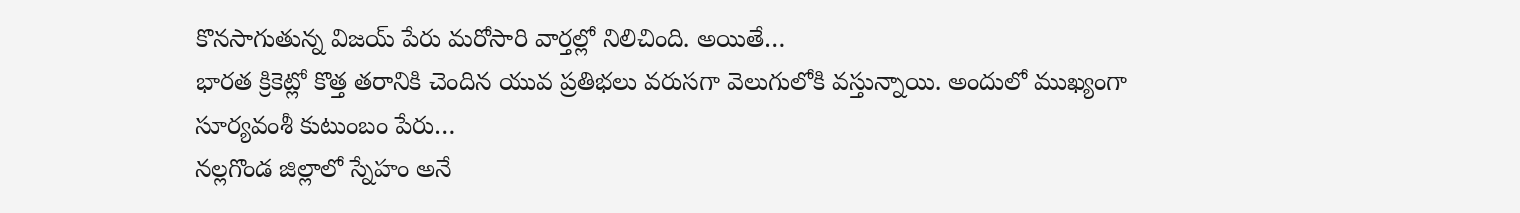కొనసాగుతున్న విజయ్ పేరు మరోసారి వార్తల్లో నిలిచింది. అయితే…
భారత క్రికెట్లో కొత్త తరానికి చెందిన యువ ప్రతిభలు వరుసగా వెలుగులోకి వస్తున్నాయి. అందులో ముఖ్యంగా సూర్యవంశీ కుటుంబం పేరు…
నల్లగొండ జిల్లాలో స్నేహం అనే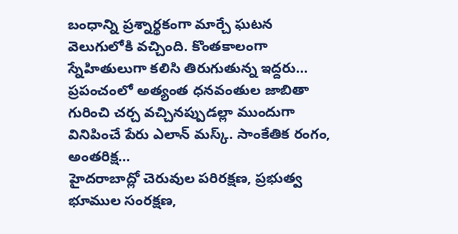బంధాన్ని ప్రశ్నార్థకంగా మార్చే ఘటన వెలుగులోకి వచ్చింది. కొంతకాలంగా స్నేహితులుగా కలిసి తిరుగుతున్న ఇద్దరు…
ప్రపంచంలో అత్యంత ధనవంతుల జాబితా గురించి చర్చ వచ్చినప్పుడల్లా ముందుగా వినిపించే పేరు ఎలాన్ మస్క్. సాంకేతిక రంగం, అంతరిక్ష…
హైదరాబాద్లో చెరువుల పరిరక్షణ, ప్రభుత్వ భూముల సంరక్షణ,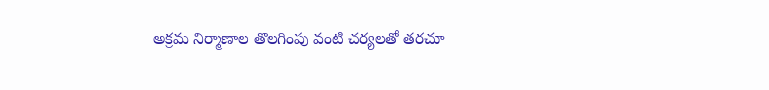అక్రమ నిర్మాణాల తొలగింపు వంటి చర్యలతో తరచూ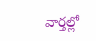వార్తల్లో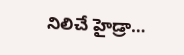నిలిచే హైడ్రా…